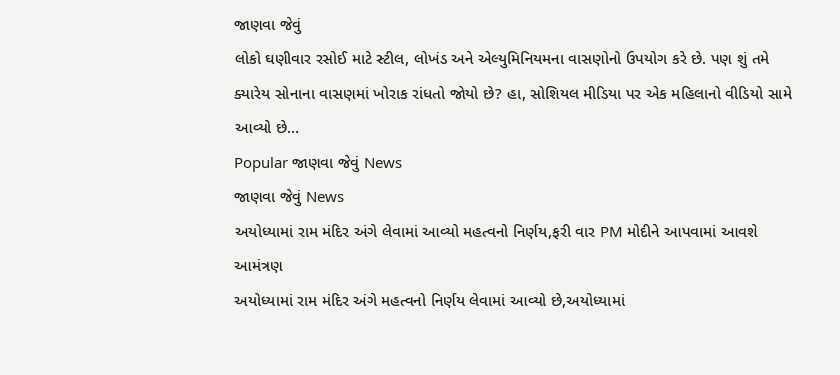જાણવા જેવું
લોકો ઘણીવાર રસોઈ માટે સ્ટીલ, લોખંડ અને એલ્યુમિનિયમના વાસણોનો ઉપયોગ કરે છે. પણ શું તમે ક્યારેય સોનાના વાસણમાં ખોરાક રાંધતો જોયો છે? હા, સોશિયલ મીડિયા પર એક મહિલાનો વીડિયો સામે આવ્યો છે…
Popular જાણવા જેવું News
જાણવા જેવું News
અયોધ્યામાં રામ મંદિર અંગે લેવામાં આવ્યો મહત્વનો નિર્ણય,ફરી વાર PM મોદીને આપવામાં આવશે આમંત્રણ
અયોધ્યામાં રામ મંદિર અંગે મહત્વનો નિર્ણય લેવામાં આવ્યો છે,અયોધ્યામાં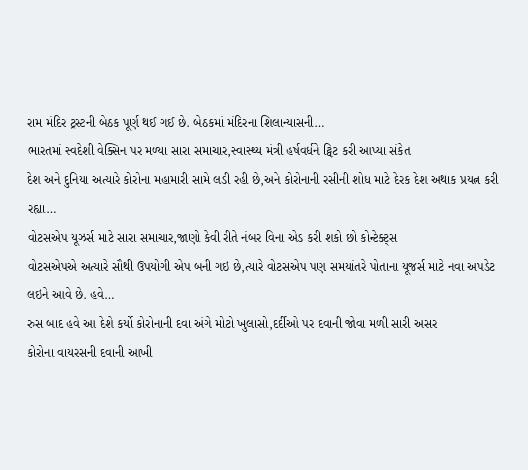રામ મંદિર ટ્રસ્ટની બેઠક પૂર્ણ થઈ ગઈ છે. બેઠકમાં મંદિરના શિલાન્યાસની…
ભારતમાં સ્વદેશી વેક્સિન પર મળ્યા સારા સમાચાર,સ્વાસ્થ્ય મંત્રી હર્ષવર્ધને ટ્વિટ કરી આપ્યા સંકેત
દેશ અને દુનિયા અત્યારે કોરોના મહામારી સામે લડી રહી છે,અને કોરોનાની રસીની શોધ માટે દેરક દેશ અથાક પ્રયત્ન કરી રહ્યા…
વોટસએપ યૂઝર્સ માટે સારા સમાચાર,જાણો કેવી રીતે નંબર વિના એડ કરી શકો છો કોન્ટેક્ટ્સ
વોટસએપએ અત્યારે સૌથી ઉપયોગી એપ બની ગઇ છે,ત્યારે વોટસએપ પણ સમયાંતરે પોતાના યૂજર્સ માટે નવા અપડેટ લઇને આવે છે. હવે…
રુસ બાદ હવે આ દેશે કર્યો કોરોનાની દવા અંગે મોટો ખુલાસો,દર્દીઓ પર દવાની જોવા મળી સારી અસર
કોરોના વાયરસની દવાની આખી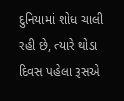દુનિયામાં શોધ ચાલી રહી છે, ત્યારે થોડા દિવસ પહેલા રૂસએ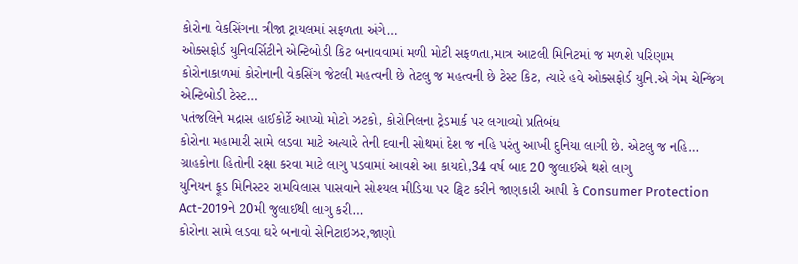કોરોના વેકસિંગના ત્રીજા ટ્રાયલમાં સફળતા અંગે…
ઓક્સફોર્ડ યુનિવર્સિટીને એન્ટિબોડી કિટ બનાવવામાં મળી મોટી સફળતા,માત્ર આટલી મિનિટમાં જ મળશે પરિણામ
કોરોનાકાળમાં કોરોનાની વેકસિંગ જેટલી મહત્વની છે તેટલુ જ મહત્વની છે ટેસ્ટ કિટ, ત્યારે હવે ઓક્સફોર્ડ યુનિ.એ ગેમ ચેન્જિંગ એન્ટિબોડી ટેસ્ટ…
પતંજલિને મદ્રાસ હાઈકોર્ટે આપ્યો મોટો ઝટકો, કોરોનિલના ટ્રેડમાર્ક પર લગાવ્યો પ્રતિબંધ
કોરોના મહામારી સામે લડવા માટે અત્યારે તેની દવાની સોથમાં દેશ જ નહિ પરંતુ આખી દુનિયા લાગી છે. એટલુ જ નહિ…
ગ્રાહકોના હિતોની રક્ષા કરવા માટે લાગુ પડવામાં આવશે આ કાયદો,34 વર્ષ બાદ 20 જુલાઈએ થશે લાગુ
યુનિયન ફૂડ મિનિસ્ટર રામવિલાસ પાસવાને સોશ્યલ મીડિયા પર ટ્વિટ કરીને જાણકારી આપી કે Consumer Protection Act-2019ને 20મી જુલાઈથી લાગુ કરી…
કોરોના સામે લડવા ઘરે બનાવો સેનિટાઇઝર,જાણો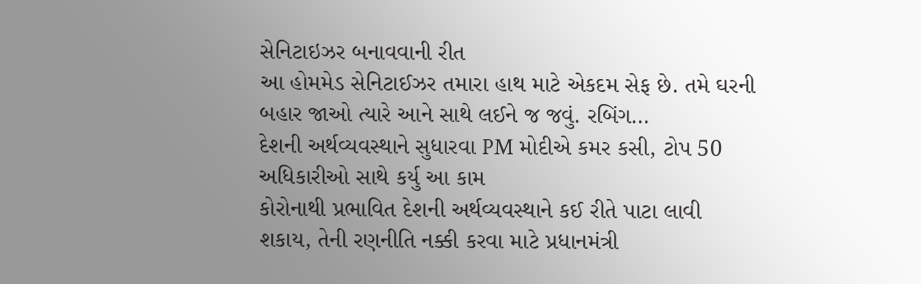સેનિટાઇઝર બનાવવાની રીત
આ હોમમેડ સેનિટાઈઝર તમારા હાથ માટે એકદમ સેફ છે. તમે ઘરની બહાર જાઓ ત્યારે આને સાથે લઈને જ જવું. રબિંગ…
દેશની અર્થવ્યવસ્થાને સુધારવા PM મોદીએ કમર કસી, ટોપ 50 અધિકારીઓ સાથે કર્યુ આ કામ
કોરોનાથી પ્રભાવિત દેશની અર્થવ્યવસ્થાને કઈ રીતે પાટા લાવી શકાય, તેની રણનીતિ નક્કી કરવા માટે પ્રધાનમંત્રી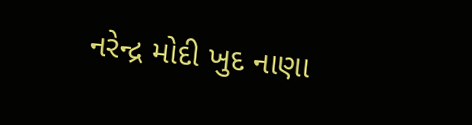નરેન્દ્ર મોદી ખુદ નાણા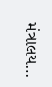મંત્રાલય…